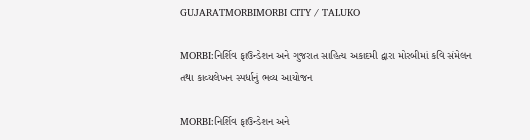GUJARATMORBIMORBI CITY / TALUKO

MORBI:નિર્શિવ ફાઉન્ડેશન અને ગુજરાત સાહિત્ય અકાદમી દ્વારા મોરબીમાં કવિ સંમેલન તથા કાવ્યલેખન સ્પર્ધાનું ભવ્ય આયોજન

MORBI:નિર્શિવ ફાઉન્ડેશન અને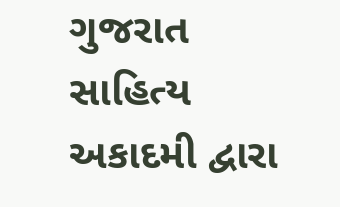ગુજરાત સાહિત્ય અકાદમી દ્વારા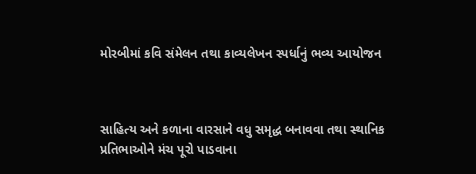મોરબીમાં કવિ સંમેલન તથા કાવ્યલેખન સ્પર્ધાનું ભવ્ય આયોજન



સાહિત્ય અને કળાના વારસાને વધુ સમૃદ્ધ બનાવવા તથા સ્થાનિક પ્રતિભાઓને મંચ પૂરો પાડવાના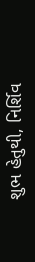શુભ હેતુથી, નિર્શિવ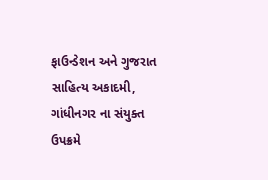ફાઉન્ડેશન અને ગુજરાત સાહિત્ય અકાદમી, ગાંધીનગર ના સંયુક્ત ઉપક્રમે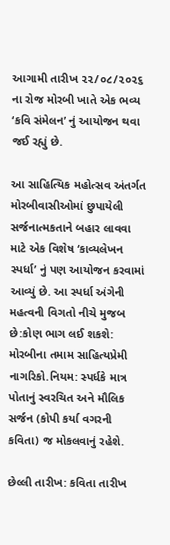આગામી તારીખ ૨૨/૦૮/૨૦૨૬ ના રોજ મોરબી ખાતે એક ભવ્ય ‘કવિ સંમેલન’ નું આયોજન થવા જઈ રહ્યું છે.

આ સાહિત્યિક મહોત્સવ અંતર્ગત મોરબીવાસીઓમાં છુપાયેલી સર્જનાત્મકતાને બહાર લાવવા માટે એક વિશેષ ‘કાવ્યલેખન સ્પર્ધા’ નું પણ આયોજન કરવામાં આવ્યું છે. આ સ્પર્ધા અંગેની મહત્વની વિગતો નીચે મુજબ છે:કોણ ભાગ લઈ શકશે: મોરબીના તમામ સાહિત્યપ્રેમી નાગરિકો.નિયમ: સ્પર્ધકે માત્ર પોતાનું સ્વરચિત અને મૌલિક સર્જન (કોપી કર્યા વગરની કવિતા) જ મોકલવાનું રહેશે.

છેલ્લી તારીખ: કવિતા તારીખ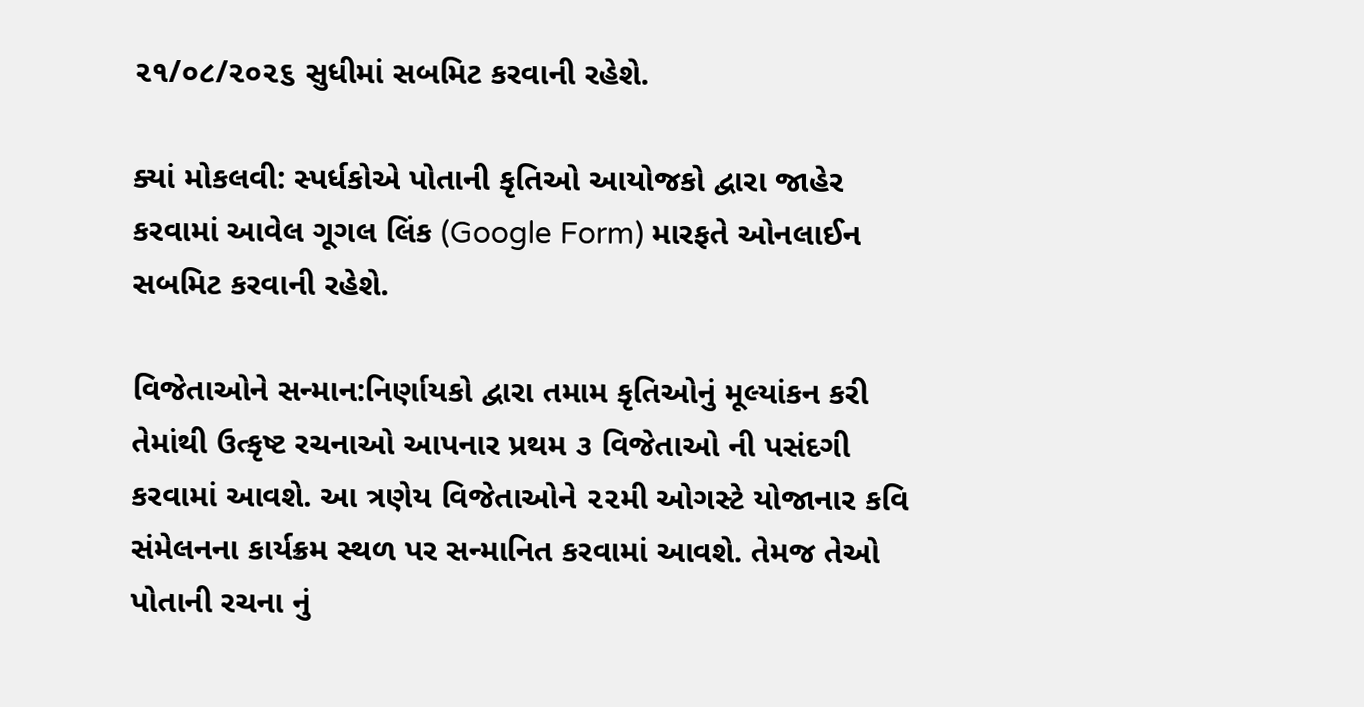૨૧/૦૮/૨૦૨૬ સુધીમાં સબમિટ કરવાની રહેશે.

ક્યાં મોકલવી: સ્પર્ધકોએ પોતાની કૃતિઓ આયોજકો દ્વારા જાહેર કરવામાં આવેલ ગૂગલ લિંક (Google Form) મારફતે ઓનલાઈન સબમિટ કરવાની રહેશે.

વિજેતાઓને સન્માન:નિર્ણાયકો દ્વારા તમામ કૃતિઓનું મૂલ્યાંકન કરી તેમાંથી ઉત્કૃષ્ટ રચનાઓ આપનાર પ્રથમ ૩ વિજેતાઓ ની પસંદગી કરવામાં આવશે. આ ત્રણેય વિજેતાઓને ૨૨મી ઓગસ્ટે યોજાનાર કવિ સંમેલનના કાર્યક્રમ સ્થળ પર સન્માનિત કરવામાં આવશે. તેમજ તેઓ પોતાની રચના નું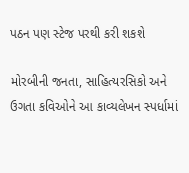પઠન પણ સ્ટેજ પરથી કરી શકશે

મોરબીની જનતા, સાહિત્યરસિકો અને ઉગતા કવિઓને આ કાવ્યલેખન સ્પર્ધામાં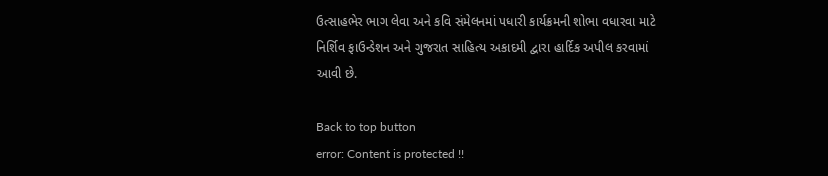ઉત્સાહભેર ભાગ લેવા અને કવિ સંમેલનમાં પધારી કાર્યક્રમની શોભા વધારવા માટે નિર્શિવ ફાઉન્ડેશન અને ગુજરાત સાહિત્ય અકાદમી દ્વારા હાર્દિક અપીલ કરવામાં આવી છે.

Back to top button
error: Content is protected !!